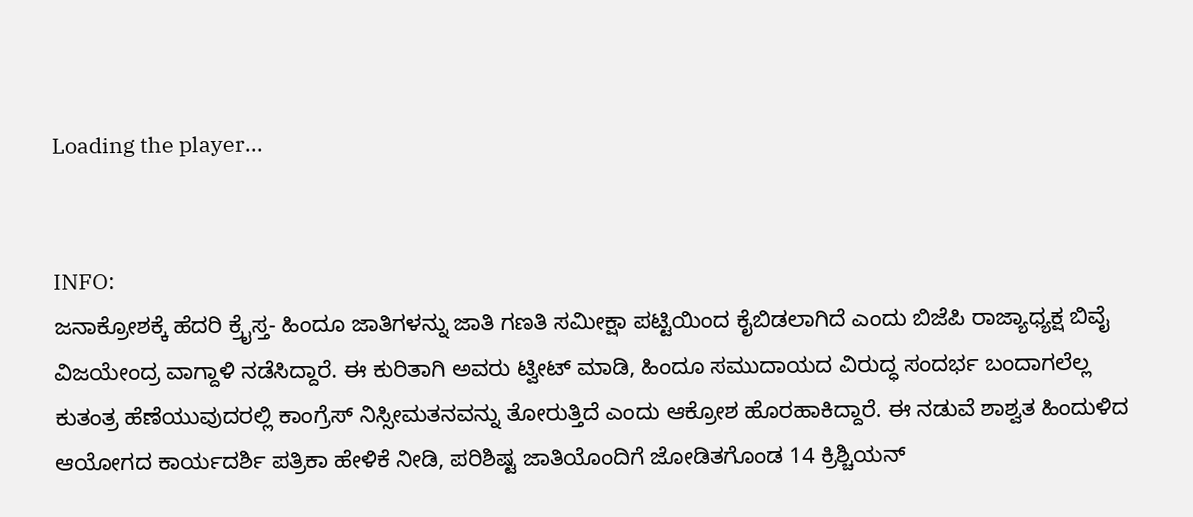Loading the player...


INFO:
ಜನಾಕ್ರೋಶಕ್ಕೆ ಹೆದರಿ ಕ್ರೈಸ್ತ- ಹಿಂದೂ ಜಾತಿಗಳನ್ನು ಜಾತಿ ಗಣತಿ ಸಮೀಕ್ಷಾ ಪಟ್ಟಿಯಿಂದ ಕೈಬಿಡಲಾಗಿದೆ ಎಂದು ಬಿಜೆಪಿ ರಾಜ್ಯಾಧ್ಯಕ್ಷ ಬಿವೈ ವಿಜಯೇಂದ್ರ ವಾಗ್ದಾಳಿ ನಡೆಸಿದ್ದಾರೆ. ಈ ಕುರಿತಾಗಿ ಅವರು ಟ್ವೀಟ್ ಮಾಡಿ, ಹಿಂದೂ ಸಮುದಾಯದ ವಿರುದ್ಧ ಸಂದರ್ಭ ಬಂದಾಗಲೆಲ್ಲ ಕುತಂತ್ರ ಹೆಣೆಯುವುದರಲ್ಲಿ ಕಾಂಗ್ರೆಸ್ ನಿಸ್ಸೀಮತನವನ್ನು ತೋರುತ್ತಿದೆ ಎಂದು ಆಕ್ರೋಶ ಹೊರಹಾಕಿದ್ದಾರೆ. ಈ ನಡುವೆ ಶಾಶ್ವತ ಹಿಂದುಳಿದ ಆಯೋಗದ ಕಾರ್ಯದರ್ಶಿ ಪತ್ರಿಕಾ ಹೇಳಿಕೆ ನೀಡಿ, ಪರಿಶಿಷ್ಟ ಜಾತಿಯೊಂದಿಗೆ ಜೋಡಿತಗೊಂಡ 14 ಕ್ರಿಶ್ಚಿಯನ್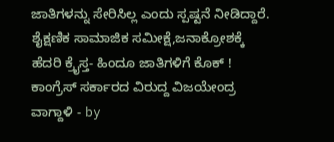ಜಾತಿಗಳನ್ನು ಸೇರಿಸಿಲ್ಲ ಎಂದು ಸ್ಪಷ್ಟನೆ ನೀಡಿದ್ದಾರೆ.
ಶೈಕ್ಷಣಿಕ ಸಾಮಾಜಿಕ ಸಮೀಕ್ಷೆ,ಜನಾಕ್ರೋಶಕ್ಕೆ ಹೆದರಿ ಕ್ರೈಸ್ತ- ಹಿಂದೂ ಜಾತಿಗಳಿಗೆ ಕೊಕ್ ! ಕಾಂಗ್ರೆಸ್ ಸರ್ಕಾರದ ವಿರುದ್ದ ವಿಜಯೇಂದ್ರ ವಾಗ್ದಾಳಿ - by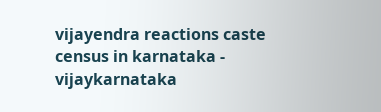vijayendra reactions caste census in karnataka - vijaykarnataka